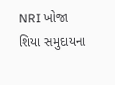NRI ખોજા શિયા સમુદાયના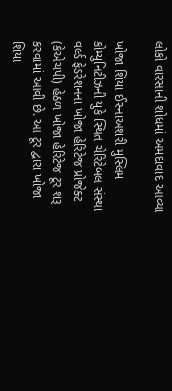લોકો વારસાની શોધમાં અમદાવાદ આવ્યા

ખોજા શિયા ઈસ્નાઅશરી મુસ્લિમ કોમ્યુનિટીઝની યુકે સ્થિત ચેરિટેબલ સંસ્થા વર્લ્ડ ફેડરેશનના ખોજા હેરિટેજ પ્રોજેક્ટ (કેએચપી) હેઠળ ખોજા હેરિટેજ ટૂર શરૂ કરવામાં આવી છે. આ ટૂર દ્વારા ખોજા શિયા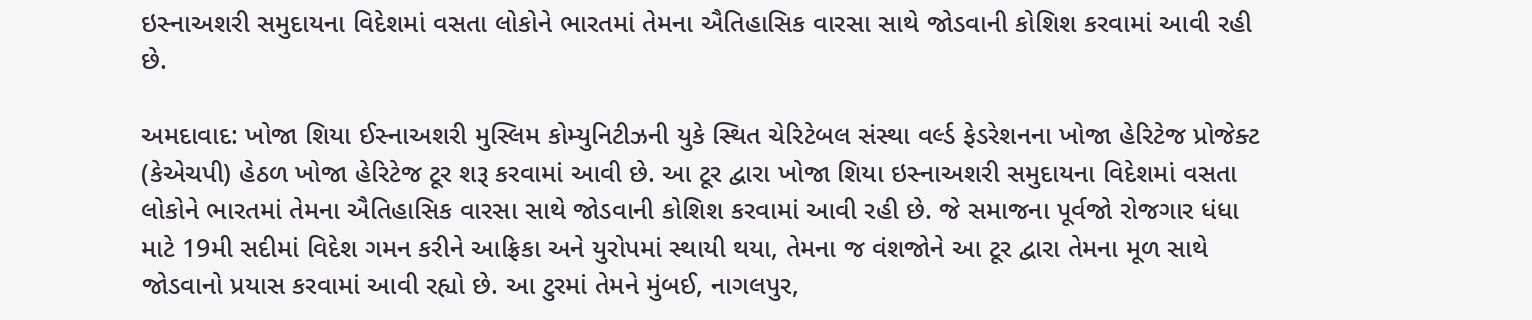ઇસ્નાઅશરી સમુદાયના વિદેશમાં વસતા લોકોને ભારતમાં તેમના ઐતિહાસિક વારસા સાથે જોડવાની કોશિશ કરવામાં આવી રહી છે.

અમદાવાદ: ખોજા શિયા ઈસ્નાઅશરી મુસ્લિમ કોમ્યુનિટીઝની યુકે સ્થિત ચેરિટેબલ સંસ્થા વર્લ્ડ ફેડરેશનના ખોજા હેરિટેજ પ્રોજેક્ટ (કેએચપી) હેઠળ ખોજા હેરિટેજ ટૂર શરૂ કરવામાં આવી છે. આ ટૂર દ્વારા ખોજા શિયા ઇસ્નાઅશરી સમુદાયના વિદેશમાં વસતા લોકોને ભારતમાં તેમના ઐતિહાસિક વારસા સાથે જોડવાની કોશિશ કરવામાં આવી રહી છે. જે સમાજના પૂર્વજો રોજગાર ધંધા માટે 19મી સદીમાં વિદેશ ગમન કરીને આફ્રિકા અને યુરોપમાં સ્થાયી થયા, તેમના જ વંશજોને આ ટૂર દ્વારા તેમના મૂળ સાથે જોડવાનો પ્રયાસ કરવામાં આવી રહ્યો છે. આ ટુરમાં તેમને મુંબઈ, નાગલપુર,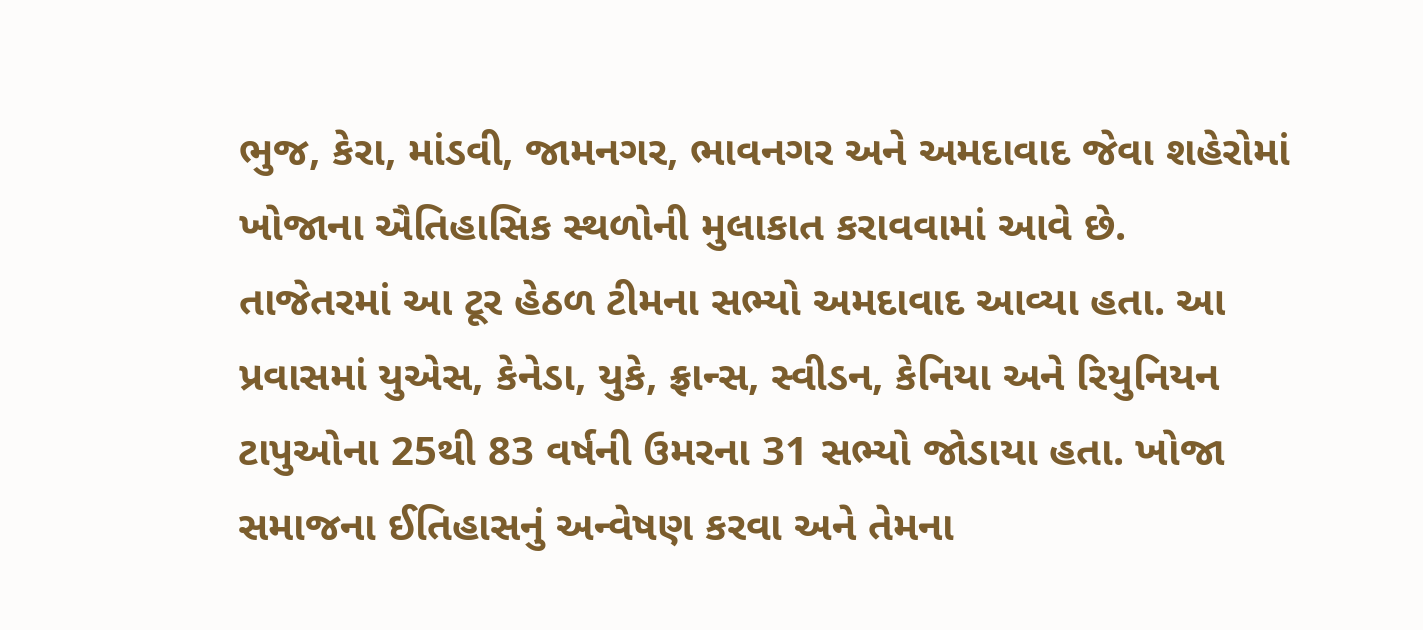ભુજ, કેરા, માંડવી, જામનગર, ભાવનગર અને અમદાવાદ જેવા શહેરોમાં ખોજાના ઐતિહાસિક સ્થળોની મુલાકાત કરાવવામાં આવે છે.
તાજેતરમાં આ ટૂર હેઠળ ટીમના સભ્યો અમદાવાદ આવ્યા હતા. આ પ્રવાસમાં યુએસ, કેનેડા, યુકે, ફ્રાન્સ, સ્વીડન, કેનિયા અને રિયુનિયન ટાપુઓના 25થી 83 વર્ષની ઉમરના 31 સભ્યો જોડાયા હતા. ખોજા સમાજના ઈતિહાસનું અન્વેષણ કરવા અને તેમના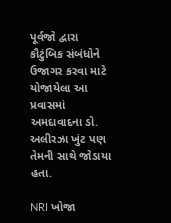પૂર્વજો દ્વારા કૌટુંબિક સંબંધોને ઉજાગર કરવા માટે યોજાયેલા આ પ્રવાસમાં અમદાવાદના ડો. અલીરઝા ખુંટ પણ તેમની સાથે જોડાયા હતા.

NRI ખોજા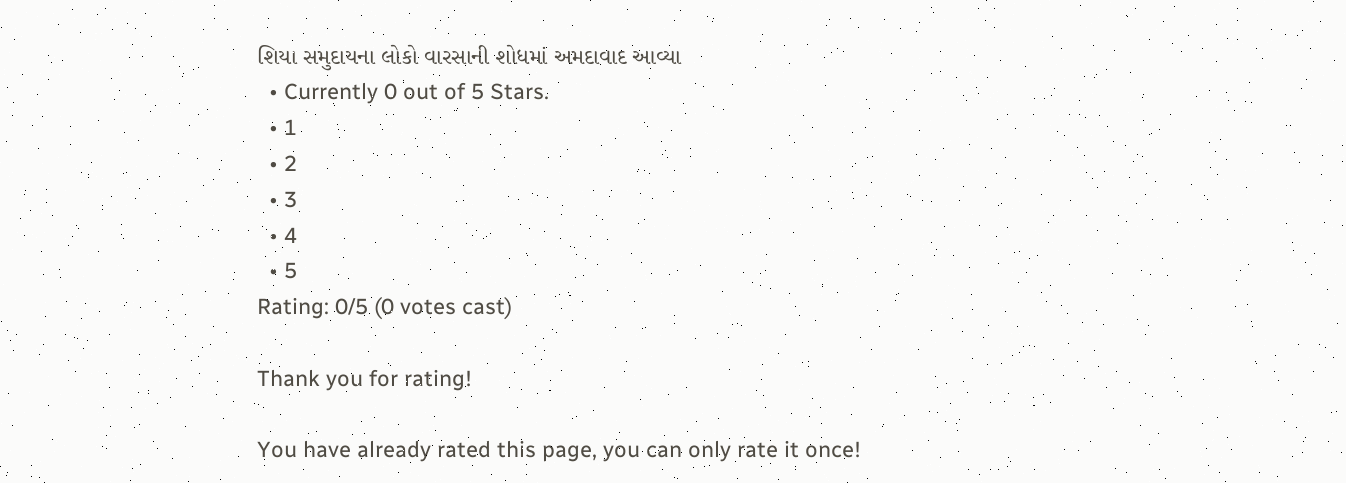શિયા સમુદાયના લોકો વારસાની શોધમાં અમદાવાદ આવ્યા
  • Currently 0 out of 5 Stars.
  • 1
  • 2
  • 3
  • 4
  • 5
Rating: 0/5 (0 votes cast)

Thank you for rating!

You have already rated this page, you can only rate it once!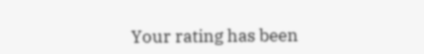Your rating has been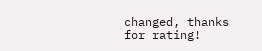changed, thanks for rating!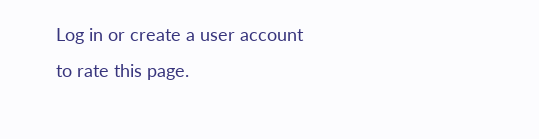Log in or create a user account to rate this page.